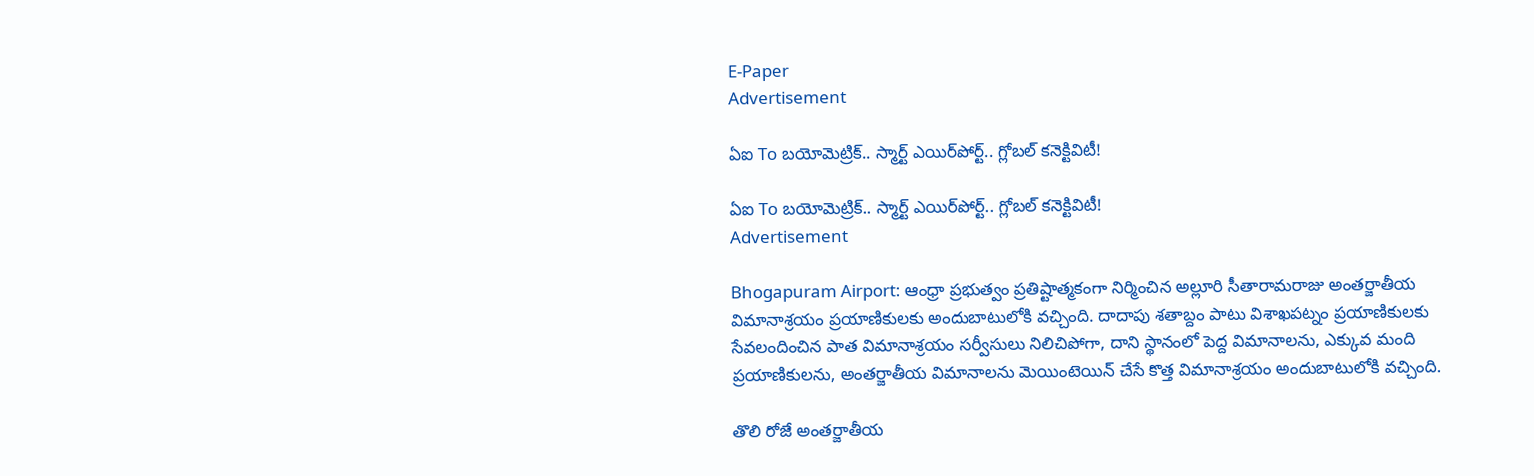E-Paper
Advertisement

ఏఐ To బయోమెట్రిక్.. స్మార్ట్ ఎయిర్‌పోర్ట్‌.. గ్లోబల్ కనెక్టివిటీ!

ఏఐ To బయోమెట్రిక్.. స్మార్ట్ ఎయిర్‌పోర్ట్‌.. గ్లోబల్ కనెక్టివిటీ!
Advertisement

Bhogapuram Airport: ఆంధ్రా ప్రభుత్వం ప్రతిష్టాత్మకంగా నిర్మించిన అల్లూరి సీతారామరాజు అంతర్జాతీయ విమానాశ్రయం ప్రయాణికులకు అందుబాటులోకి వచ్చింది. దాదాపు శతాబ్దం పాటు విశాఖపట్నం ప్రయాణికులకు సేవలందించిన పాత విమానాశ్రయం సర్వీసులు నిలిచిపోగా, దాని స్థానంలో పెద్ద విమానాలను, ఎక్కువ మంది ప్రయాణికులను, అంతర్జాతీయ విమానాలను మెయింటెయిన్ చేసే కొత్త విమానాశ్రయం అందుబాటులోకి వచ్చింది.

తొలి రోజే అంతర్జాతీయ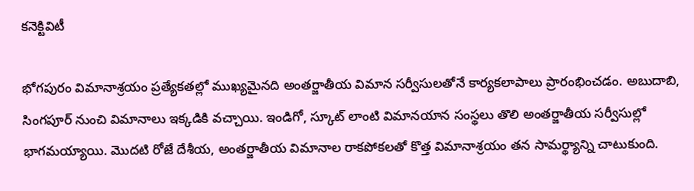కనెక్టివిటీ

భోగపురం విమానాశ్రయం ప్రత్యేకతల్లో ముఖ్యమైనది అంతర్జాతీయ విమాన సర్వీసులతోనే కార్యకలాపాలు ప్రారంభించడం. అబుదాబి, సింగపూర్ నుంచి విమానాలు ఇక్కడికి వచ్చాయి. ఇండిగో, స్కూట్ లాంటి విమానయాన సంస్థలు తొలి అంతర్జాతీయ సర్వీసుల్లో భాగమయ్యాయి. మొదటి రోజే దేశీయ, అంతర్జాతీయ విమానాల రాకపోకలతో కొత్త విమానాశ్రయం తన సామర్థ్యాన్ని చాటుకుంది.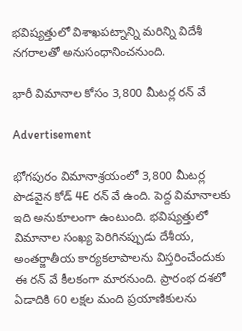భవిష్యత్తులో విశాఖపట్నాన్ని మరిన్ని విదేశీ నగరాలతో అనుసంధానించనుంది.

భారీ విమానాల కోసం 3,800 మీటర్ల రన్‌ వే

Advertisement

భోగపురం విమానాశ్రయంలో 3,800 మీటర్ల పొడవైన కోడ్ 4E రన్‌ వే ఉంది. పెద్ద విమానాలకు ఇది అనుకూలంగా ఉంటుంది. భవిష్యత్తులో విమానాల సంఖ్య పెరిగినప్పుడు దేశీయ, అంతర్జాతీయ కార్యకలాపాలను విస్తరించేందుకు ఈ రన్‌ వే కీలకంగా మారనుంది. ప్రారంభ దశలో ఏడాదికి 60 లక్షల మంది ప్రయాణికులను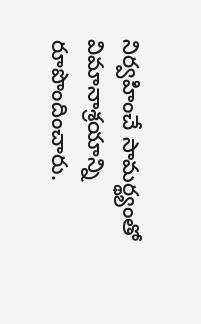నిర్వహించే సామర్థ్యంతో విమానాశ్రయాన్ని రూపొందించారు.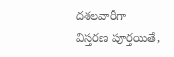దశలవారీగా విస్తరణ పూర్తయితే,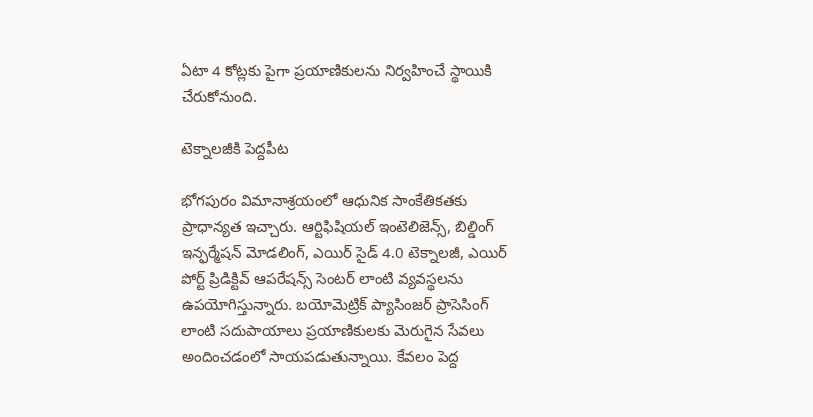ఏటా 4 కోట్లకు పైగా ప్రయాణికులను నిర్వహించే స్థాయికి చేరుకోనుంది.

టెక్నాలజీకి పెద్దపీట

భోగపురం విమానాశ్రయంలో ఆధునిక సాంకేతికతకు ప్రాధాన్యత ఇచ్చారు. ఆర్టిఫిషియల్ ఇంటెలిజెన్స్, బిల్డింగ్ ఇన్ఫర్మేషన్ మోడలింగ్, ఎయిర్‌ సైడ్ 4.0 టెక్నాలజీ, ఎయిర్‌ పోర్ట్ ప్రిడిక్టివ్ ఆపరేషన్స్ సెంటర్ లాంటి వ్యవస్థలను ఉపయోగిస్తున్నారు. బయోమెట్రిక్ ప్యాసింజర్ ప్రాసెసింగ్ లాంటి సదుపాయాలు ప్రయాణికులకు మెరుగైన సేవలు అందించడంలో సాయపడుతున్నాయి. కేవలం పెద్ద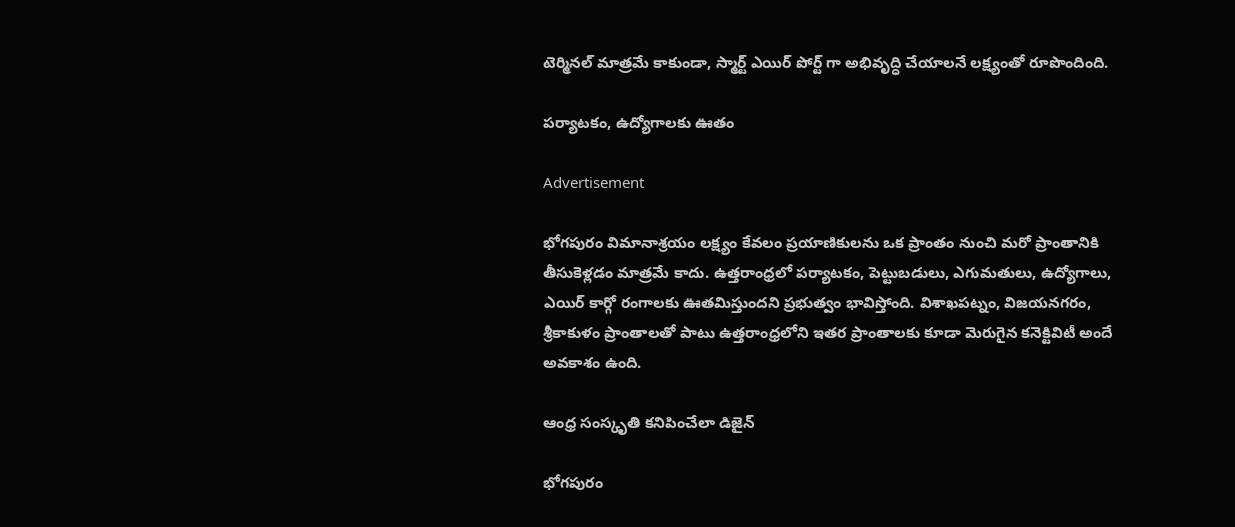టెర్మినల్ మాత్రమే కాకుండా, స్మార్ట్ ఎయిర్‌ పోర్ట్‌ గా అభివృద్ధి చేయాలనే లక్ష్యంతో రూపొందింది.

పర్యాటకం, ఉద్యోగాలకు ఊతం

Advertisement

భోగపురం విమానాశ్రయం లక్ష్యం కేవలం ప్రయాణికులను ఒక ప్రాంతం నుంచి మరో ప్రాంతానికి తీసుకెళ్లడం మాత్రమే కాదు. ఉత్తరాంధ్రలో పర్యాటకం, పెట్టుబడులు, ఎగుమతులు, ఉద్యోగాలు, ఎయిర్ కార్గో రంగాలకు ఊతమిస్తుందని ప్రభుత్వం భావిస్తోంది. విశాఖపట్నం, విజయనగరం, శ్రీకాకుళం ప్రాంతాలతో పాటు ఉత్తరాంధ్రలోని ఇతర ప్రాంతాలకు కూడా మెరుగైన కనెక్టివిటీ అందే అవకాశం ఉంది.

ఆంధ్ర సంస్కృతి కనిపించేలా డిజైన్

భోగపురం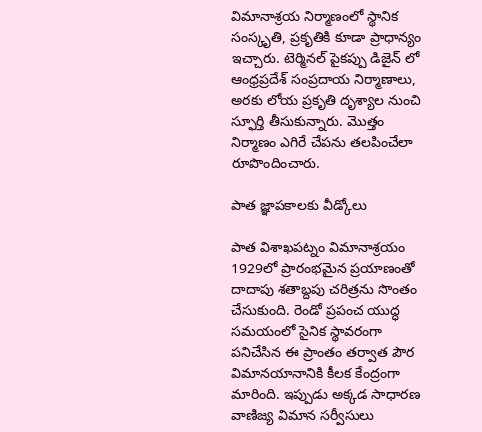విమానాశ్రయ నిర్మాణంలో స్థానిక సంస్కృతి, ప్రకృతికి కూడా ప్రాధాన్యం ఇచ్చారు. టెర్మినల్ పైకప్పు డిజైన్‌ లో ఆంధ్రప్రదేశ్ సంప్రదాయ నిర్మాణాలు, అరకు లోయ ప్రకృతి దృశ్యాల నుంచి స్ఫూర్తి తీసుకున్నారు. మొత్తం నిర్మాణం ఎగిరే చేపను తలపించేలా రూపొందించారు.

పాత జ్ఞాపకాలకు వీడ్కోలు

పాత విశాఖపట్నం విమానాశ్రయం 1929లో ప్రారంభమైన ప్రయాణంతో దాదాపు శతాబ్దపు చరిత్రను సొంతం చేసుకుంది. రెండో ప్రపంచ యుద్ధ సమయంలో సైనిక స్థావరంగా పనిచేసిన ఈ ప్రాంతం తర్వాత పౌర విమానయానానికి కీలక కేంద్రంగా మారింది. ఇప్పుడు అక్కడ సాధారణ వాణిజ్య విమాన సర్వీసులు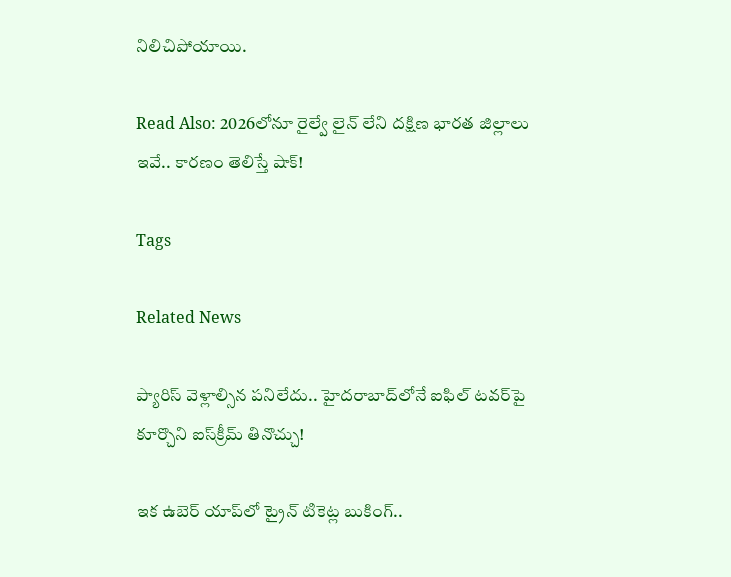నిలిచిపోయాయి.

Read Also: 2026లోనూ రైల్వే లైన్ లేని దక్షిణ భారత జిల్లాలు ఇవే.. కారణం తెలిస్తే షాక్!

Tags

Related News

ప్యారిస్ వెళ్లాల్సిన పనిలేదు.. హైదరాబాద్‌లోనే ఐఫిల్ టవర్‌పై కూర్చొని ఐస్‌క్రీమ్ తినొచ్చు!

ఇక ఉబెర్ యాప్‌లో ట్రైన్ టికెట్ల బుకింగ్..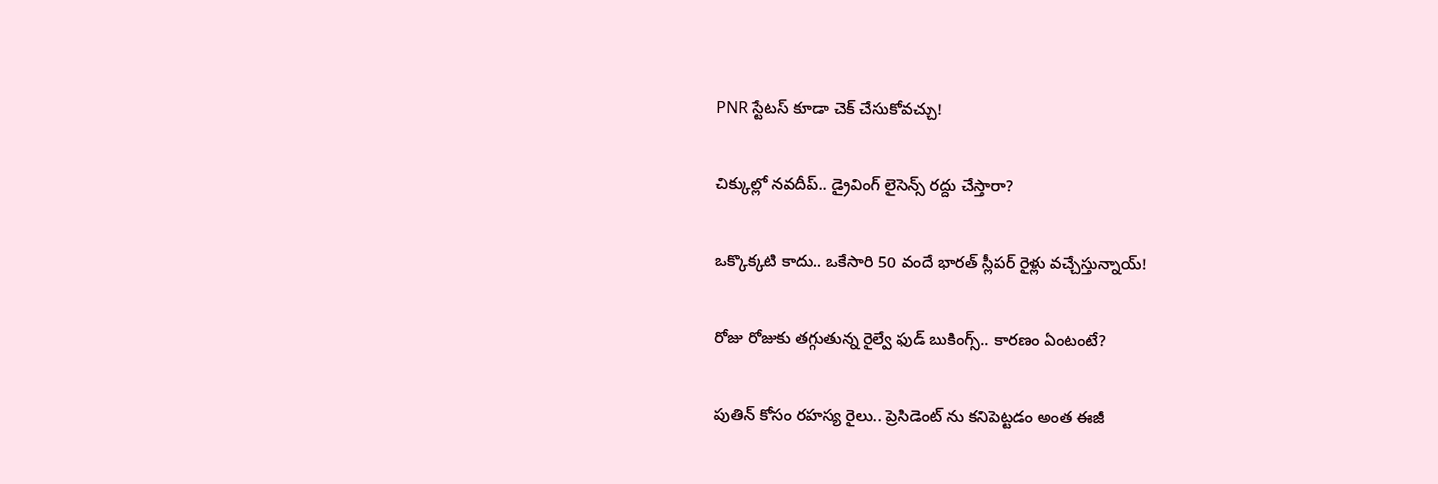PNR స్టేటస్ కూడా చెక్ చేసుకోవచ్చు!

చిక్కుల్లో నవదీప్.. డ్రైవింగ్ లైసెన్స్ రద్దు చేస్తారా?

ఒక్కొక్కటి కాదు.. ఒకేసారి 50 వందే భారత్ స్లీపర్ రైళ్లు వచ్చేస్తున్నాయ్!

రోజు రోజుకు తగ్గుతున్న రైల్వే ఫుడ్ బుకింగ్స్.. కారణం ఏంటంటే?

పుతిన్ కోసం రహస్య రైలు.. ప్రెసిడెంట్ ను కనిపెట్టడం అంత ఈజీ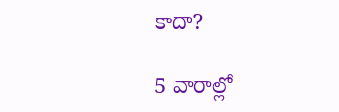కాదా?

5 వారాల్లో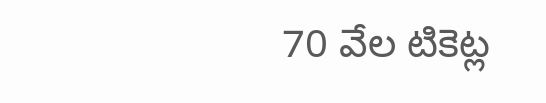70 వేల టికెట్ల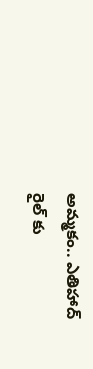అమ్మకం.. ఎతిహాద్ రైల్‌ కు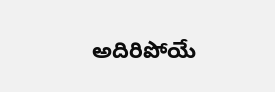అదిరిపోయే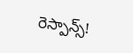రెస్పాన్స్!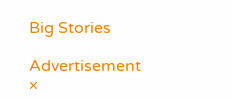Big Stories

Advertisement
×